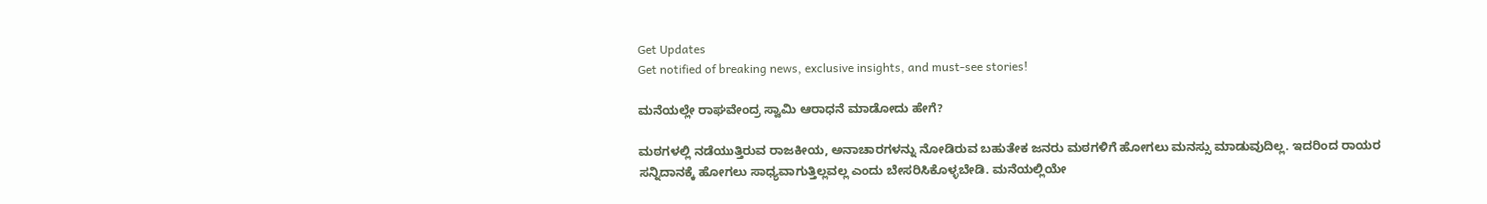Get Updates
Get notified of breaking news, exclusive insights, and must-see stories!

ಮನೆಯಲ್ಲೇ ರಾಘವೇಂದ್ರ ಸ್ವಾಮಿ ಆರಾಧನೆ ಮಾಡೋದು ಹೇಗೆ?

ಮಠಗಳಲ್ಲಿ ನಡೆಯುತ್ತಿರುವ ರಾಜಕೀಯ, ಅನಾಚಾರಗಳನ್ನು ನೋಡಿರುವ ಬಹುತೇಕ ಜನರು ಮಠಗಳಿಗೆ ಹೋಗಲು ಮನಸ್ಸು ಮಾಡುವುದಿಲ್ಲ. ಇದರಿಂದ ರಾಯರ ಸನ್ನಿದಾನಕ್ಕೆ ಹೋಗಲು ಸಾಧ್ಯವಾಗುತ್ತಿಲ್ಲವಲ್ಲ ಎಂದು ಬೇಸರಿಸಿಕೊಳ್ಳಬೇಡಿ. ಮನೆಯಲ್ಲಿಯೇ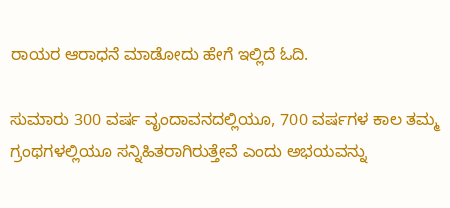ರಾಯರ ಆರಾಧನೆ ಮಾಡೋದು ಹೇಗೆ ಇಲ್ಲಿದೆ ಓದಿ.

ಸುಮಾರು 300 ವರ್ಷ ವೃಂದಾವನದಲ್ಲಿಯೂ, 700 ವರ್ಷಗಳ ಕಾಲ ತಮ್ಮ ಗ್ರಂಥಗಳಲ್ಲಿಯೂ ಸನ್ನಿಹಿತರಾಗಿರುತ್ತೇವೆ ಎಂದು ಅಭಯವನ್ನು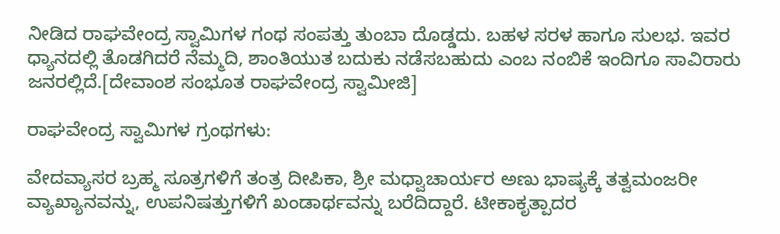ನೀಡಿದ ರಾಘವೇಂದ್ರ ಸ್ವಾಮಿಗಳ ಗಂಥ ಸಂಪತ್ತು ತುಂಬಾ ದೊಡ್ಡದು. ಬಹಳ ಸರಳ ಹಾಗೂ ಸುಲಭ. ಇವರ ಧ್ಯಾನದಲ್ಲಿ ತೊಡಗಿದರೆ ನೆಮ್ಮದಿ, ಶಾಂತಿಯುತ ಬದುಕು ನಡೆಸಬಹುದು ಎಂಬ ನಂಬಿಕೆ ಇಂದಿಗೂ ಸಾವಿರಾರು ಜನರಲ್ಲಿದೆ.[ದೇವಾಂಶ ಸಂಭೂತ ರಾಘವೇಂದ್ರ ಸ್ವಾಮೀಜಿ]

ರಾಘವೇಂದ್ರ ಸ್ವಾಮಿಗಳ ಗ್ರಂಥಗಳು:

ವೇದವ್ಯಾಸರ ಬ್ರಹ್ಮ ಸೂತ್ರಗಳಿಗೆ ತಂತ್ರ ದೀಪಿಕಾ, ಶ್ರೀ ಮಧ್ವಾಚಾರ್ಯರ ಅಣು ಭಾಷ್ಯಕ್ಕೆ ತತ್ವಮಂಜರೀ ವ್ಯಾಖ್ಯಾನವನ್ನು, ಉಪನಿಷತ್ತುಗಳಿಗೆ ಖಂಡಾರ್ಥವನ್ನು ಬರೆದಿದ್ದಾರೆ. ಟೀಕಾಕೃತ್ಪಾದರ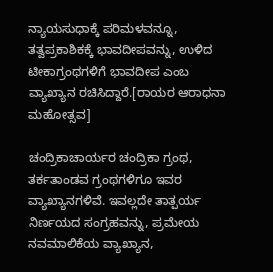ನ್ಯಾಯಸುಧಾಕ್ಕೆ ಪರಿಮಳವನ್ನೂ, ತತ್ವಪ್ರಕಾಶಿಕಕ್ಕೆ ಭಾವದೀಪವನ್ನು, ಉಳಿದ ಟೀಕಾಗ್ರಂಥಗಳಿಗೆ ಭಾವದೀಪ ಎಂಬ ವ್ಯಾಖ್ಯಾನ ರಚಿಸಿದ್ದಾರೆ.[ರಾಯರ ಆರಾಧನಾ ಮಹೋತ್ಸವ]

ಚಂದ್ರಿಕಾಚಾರ್ಯರ ಚಂದ್ರಿಕಾ ಗ್ರಂಥ, ತರ್ಕತಾಂಡವ ಗ್ರಂಥಗಳಿಗೂ ಇವರ ವ್ಯಾಖ್ಯಾನಗಳಿವೆ. ಇವಲ್ಲದೇ ತಾತ್ಪರ್ಯ ನಿರ್ಣಯದ ಸಂಗ್ರಹವನ್ನು, ಪ್ರಮೇಯ ನವಮಾಲಿಕೆಯ ವ್ಯಾಖ್ಯಾನ,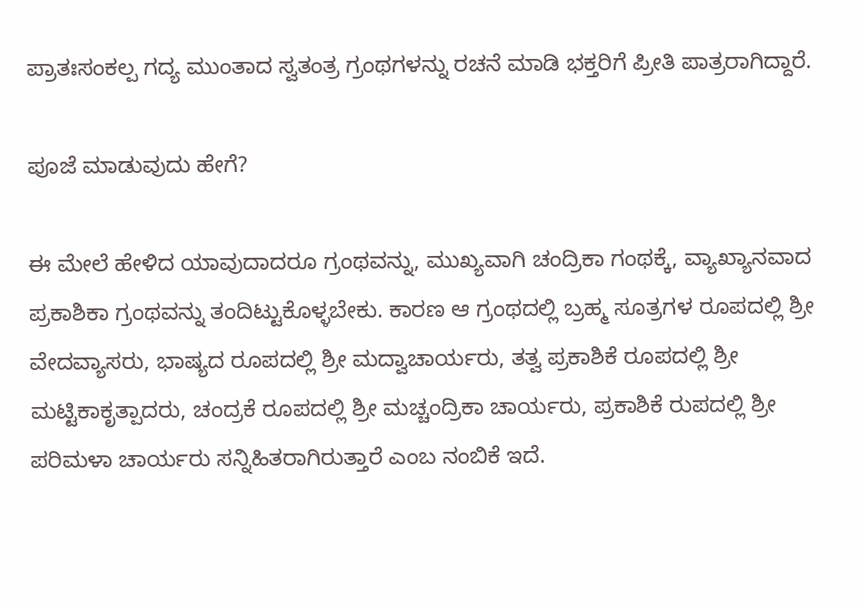ಪ್ರಾತಃಸಂಕಲ್ಪ ಗದ್ಯ ಮುಂತಾದ ಸ್ವತಂತ್ರ ಗ್ರಂಥಗಳನ್ನು ರಚನೆ ಮಾಡಿ ಭಕ್ತರಿಗೆ ಪ್ರೀತಿ ಪಾತ್ರರಾಗಿದ್ದಾರೆ.

ಪೂಜೆ ಮಾಡುವುದು ಹೇಗೆ?

ಈ ಮೇಲೆ ಹೇಳಿದ ಯಾವುದಾದರೂ ಗ್ರಂಥವನ್ನು, ಮುಖ್ಯವಾಗಿ ಚಂದ್ರಿಕಾ ಗಂಥಕ್ಕೆ, ವ್ಯಾಖ್ಯಾನವಾದ ಪ್ರಕಾಶಿಕಾ ಗ್ರಂಥವನ್ನು ತಂದಿಟ್ಟುಕೊಳ್ಳಬೇಕು. ಕಾರಣ ಆ ಗ್ರಂಥದಲ್ಲಿ ಬ್ರಹ್ಮ ಸೂತ್ರಗಳ ರೂಪದಲ್ಲಿ ಶ್ರೀ ವೇದವ್ಯಾಸರು, ಭಾಷ್ಯದ ರೂಪದಲ್ಲಿ ಶ್ರೀ ಮದ್ವಾಚಾರ್ಯರು, ತತ್ವ ಪ್ರಕಾಶಿಕೆ ರೂಪದಲ್ಲಿ ಶ್ರೀ ಮಟ್ಟಿಕಾಕೃತ್ಪಾದರು, ಚಂದ್ರಕೆ ರೂಪದಲ್ಲಿ ಶ್ರೀ ಮಚ್ಚಂದ್ರಿಕಾ ಚಾರ್ಯರು, ಪ್ರಕಾಶಿಕೆ ರುಪದಲ್ಲಿ ಶ್ರೀ ಪರಿಮಳಾ ಚಾರ್ಯರು ಸನ್ನಿಹಿತರಾಗಿರುತ್ತಾರೆ ಎಂಬ ನಂಬಿಕೆ ಇದೆ.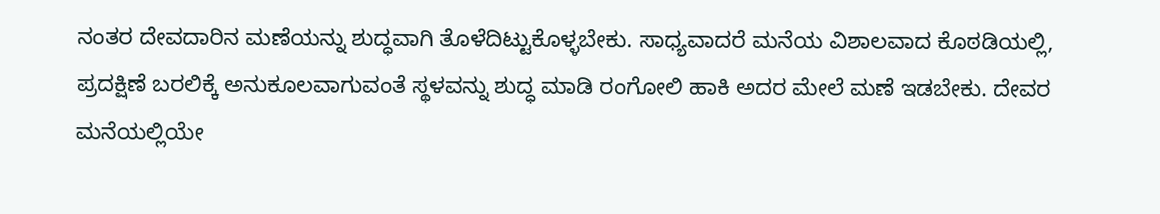ನಂತರ ದೇವದಾರಿನ ಮಣೆಯನ್ನು ಶುದ್ಧವಾಗಿ ತೊಳೆದಿಟ್ಟುಕೊಳ್ಳಬೇಕು. ಸಾಧ್ಯವಾದರೆ ಮನೆಯ ವಿಶಾಲವಾದ ಕೊಠಡಿಯಲ್ಲಿ, ಪ್ರದಕ್ಷಿಣೆ ಬರಲಿಕ್ಕೆ ಅನುಕೂಲವಾಗುವಂತೆ ಸ್ಥಳವನ್ನು ಶುದ್ಧ ಮಾಡಿ ರಂಗೋಲಿ ಹಾಕಿ ಅದರ ಮೇಲೆ ಮಣೆ ಇಡಬೇಕು. ದೇವರ ಮನೆಯಲ್ಲಿಯೇ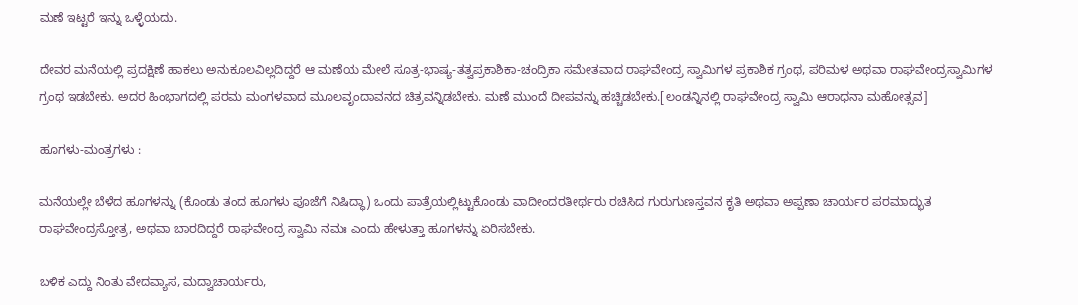ಮಣೆ ಇಟ್ಟರೆ ಇನ್ನು ಒಳ್ಳೆಯದು.

ದೇವರ ಮನೆಯಲ್ಲಿ ಪ್ರದಕ್ಷಿಣೆ ಹಾಕಲು ಅನುಕೂಲವಿಲ್ಲದಿದ್ದರೆ ಆ ಮಣೆಯ ಮೇಲೆ ಸೂತ್ರ-ಭಾಷ್ಯ-ತತ್ವಪ್ರಕಾಶಿಕಾ-ಚಂದ್ರಿಕಾ ಸಮೇತವಾದ ರಾಘವೇಂದ್ರ ಸ್ವಾಮಿಗಳ ಪ್ರಕಾಶಿಕ ಗ್ರಂಥ, ಪರಿಮಳ ಅಥವಾ ರಾಘವೇಂದ್ರಸ್ವಾಮಿಗಳ ಗ್ರಂಥ ಇಡಬೇಕು. ಅದರ ಹಿಂಭಾಗದಲ್ಲಿ ಪರಮ ಮಂಗಳವಾದ ಮೂಲವೃಂದಾವನದ ಚಿತ್ರವನ್ನಿಡಬೇಕು. ಮಣೆ ಮುಂದೆ ದೀಪವನ್ನು ಹಚ್ಚಿಡಬೇಕು.[ಲಂಡನ್ನಿನಲ್ಲಿ ರಾಘವೇಂದ್ರ ಸ್ವಾಮಿ ಆರಾಧನಾ ಮಹೋತ್ಸವ]

ಹೂಗಳು-ಮಂತ್ರಗಳು :

ಮನೆಯಲ್ಲೇ ಬೆಳೆದ ಹೂಗಳನ್ನು (ಕೊಂಡು ತಂದ ಹೂಗಳು ಪೂಜೆಗೆ ನಿಷಿದ್ಧಾ) ಒಂದು ಪಾತ್ರೆಯಲ್ಲಿಟ್ಟುಕೊಂಡು ವಾದೀಂದರತೀರ್ಥರು ರಚಿಸಿದ ಗುರುಗುಣಸ್ತವನ ಕೃತಿ ಅಥವಾ ಅಪ್ಪಣಾ ಚಾರ್ಯರ ಪರಮಾದ್ಭುತ ರಾಘವೇಂದ್ರಸ್ತೋತ್ರ, ಅಥವಾ ಬಾರದಿದ್ದರೆ ರಾಘವೇಂದ್ರ ಸ್ವಾಮಿ ನಮಃ ಎಂದು ಹೇಳುತ್ತಾ ಹೂಗಳನ್ನು ಏರಿಸಬೇಕು.

ಬಳಿಕ ಎದ್ದು ನಿಂತು ವೇದವ್ಯಾಸ, ಮದ್ವಾಚಾರ್ಯರು,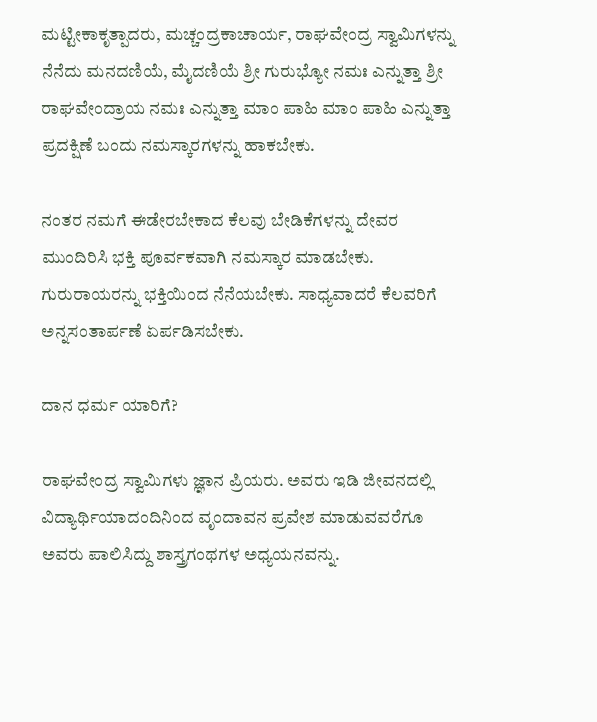ಮಟ್ಟೀಕಾಕೃತ್ಪಾದರು, ಮಚ್ಚಂದ್ರಕಾಚಾರ್ಯ, ರಾಘವೇಂದ್ರ ಸ್ವಾಮಿಗಳನ್ನು ನೆನೆದು ಮನದಣಿಯೆ, ಮೈದಣಿಯೆ ಶ್ರೀ ಗುರುಭ್ಯೋ ನಮಃ ಎನ್ನುತ್ತಾ ಶ್ರೀ ರಾಘವೇಂದ್ರಾಯ ನಮಃ ಎನ್ನುತ್ತಾ ಮಾಂ ಪಾಹಿ ಮಾಂ ಪಾಹಿ ಎನ್ನುತ್ತಾ ಪ್ರದಕ್ಷಿಣೆ ಬಂದು ನಮಸ್ಕಾರಗಳನ್ನು ಹಾಕಬೇಕು.

ನಂತರ ನಮಗೆ ಈಡೇರಬೇಕಾದ ಕೆಲವು ಬೇಡಿಕೆಗಳನ್ನು ದೇವರ ಮುಂದಿರಿಸಿ ಭಕ್ತಿ ಪೂರ್ವಕವಾಗಿ ನಮಸ್ಕಾರ ಮಾಡಬೇಕು. ಗುರುರಾಯರನ್ನು ಭಕ್ತಿಯಿಂದ ನೆನೆಯಬೇಕು. ಸಾಧ್ಯವಾದರೆ ಕೆಲವರಿಗೆ ಅನ್ನಸಂತಾರ್ಪಣೆ ಏರ್ಪಡಿಸಬೇಕು.

ದಾನ ಧರ್ಮ ಯಾರಿಗೆ?

ರಾಘವೇಂದ್ರ ಸ್ವಾಮಿಗಳು ಜ್ಞಾನ ಪ್ರಿಯರು. ಅವರು ಇಡಿ ಜೀವನದಲ್ಲಿ ವಿದ್ಯಾರ್ಥಿಯಾದಂದಿನಿಂದ ವೃಂದಾವನ ಪ್ರವೇಶ ಮಾಡುವವರೆಗೂ ಅವರು ಪಾಲಿಸಿದ್ದು ಶಾಸ್ತ್ರಗಂಥಗಳ ಅಧ್ಯಯನವನ್ನು.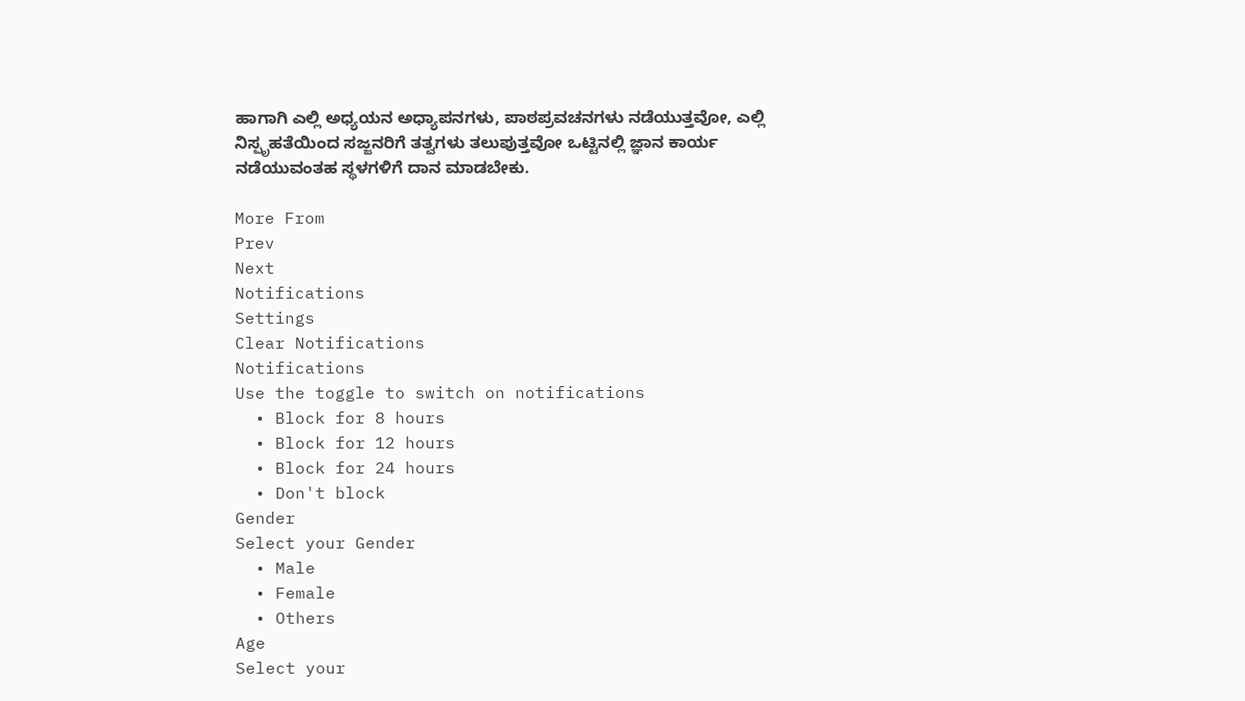ಹಾಗಾಗಿ ಎಲ್ಲಿ ಅಧ್ಯಯನ ಅಧ್ಯಾಪನಗಳು, ಪಾಠಪ್ರವಚನಗಳು ನಡೆಯುತ್ತವೋ, ಎಲ್ಲಿ ನಿಸ್ಪೃಹತೆಯಿಂದ ಸಜ್ಜನರಿಗೆ ತತ್ವಗಳು ತಲುಪುತ್ತವೋ ಒಟ್ಟಿನಲ್ಲಿ ಜ್ಞಾನ ಕಾರ್ಯ ನಡೆಯುವಂತಹ ಸ್ಥಳಗಳಿಗೆ ದಾನ ಮಾಡಬೇಕು.

More From
Prev
Next
Notifications
Settings
Clear Notifications
Notifications
Use the toggle to switch on notifications
  • Block for 8 hours
  • Block for 12 hours
  • Block for 24 hours
  • Don't block
Gender
Select your Gender
  • Male
  • Female
  • Others
Age
Select your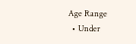Age Range
  • Under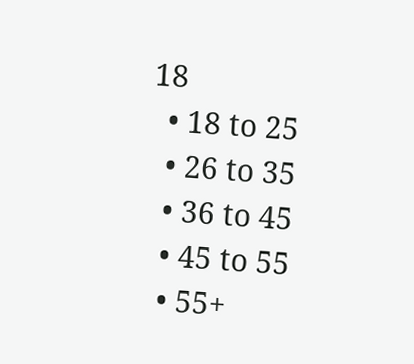18
  • 18 to 25
  • 26 to 35
  • 36 to 45
  • 45 to 55
  • 55+